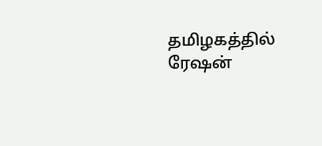தமிழகத்தில் ரேஷன்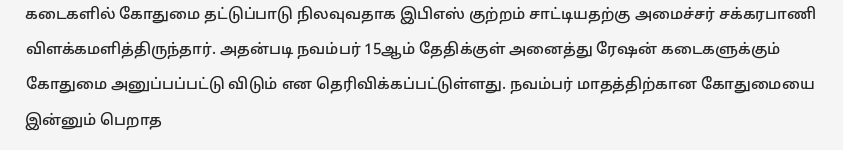கடைகளில் கோதுமை தட்டுப்பாடு நிலவுவதாக இபிஎஸ் குற்றம் சாட்டியதற்கு அமைச்சர் சக்கரபாணி விளக்கமளித்திருந்தார். அதன்படி நவம்பர் 15ஆம் தேதிக்குள் அனைத்து ரேஷன் கடைகளுக்கும் கோதுமை அனுப்பப்பட்டு விடும் என தெரிவிக்கப்பட்டுள்ளது. நவம்பர் மாதத்திற்கான கோதுமையை இன்னும் பெறாத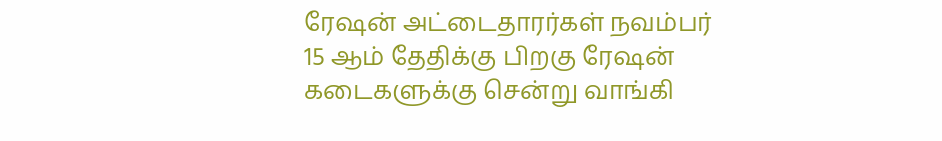ரேஷன் அட்டைதாரர்கள் நவம்பர் 15 ஆம் தேதிக்கு பிறகு ரேஷன் கடைகளுக்கு சென்று வாங்கி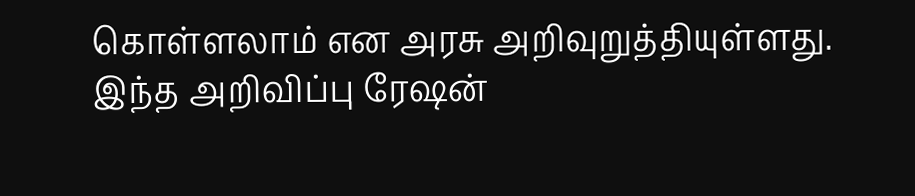கொள்ளலாம் என அரசு அறிவுறுத்தியுள்ளது. இந்த அறிவிப்பு ரேஷன்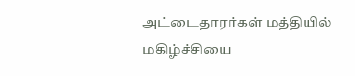அட்டைதாரர்கள் மத்தியில் மகிழ்ச்சியை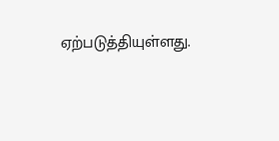ஏற்படுத்தியுள்ளது.